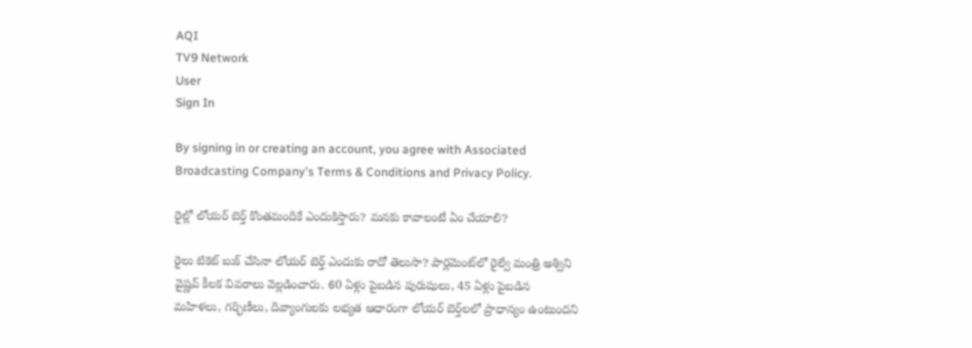AQI
TV9 Network
User
Sign In

By signing in or creating an account, you agree with Associated Broadcasting Company's Terms & Conditions and Privacy Policy.

రైల్లో లోయర్ బెర్త్ కొంతమందికే ఎందుకిస్తారు? మనకు కావాలంటే ఏం చేయాలి?

రైలు టికెట్ బుక్ చేసినా లోయర్ బెర్త్ ఎందుకు రాదో తెలుసా? పార్లమెంట్‌లో రైల్వే మంత్రి అశ్విని వైష్ణవ్ కీలక వివరాలు వెల్లడించారు. 60 ఏళ్లు పైబడిన పురుషులు, 45 ఏళ్లు పైబడిన మహిళలు, గర్భిణీలు, దివ్యాంగులకు లభ్యత ఆధారంగా లోయర్ బెర్త్‌లలో ప్రాధాన్యం ఉంటుందని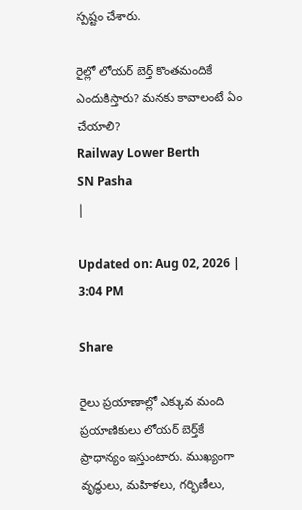స్పష్టం చేశారు.

రైల్లో లోయర్ బెర్త్ కొంతమందికే ఎందుకిస్తారు? మనకు కావాలంటే ఏం చేయాలి?
Railway Lower Berth
SN Pasha
|

Updated on: Aug 02, 2026 | 3:04 PM

Share

రైలు ప్రయాణాల్లో ఎక్కువ మంది ప్రయాణికులు లోయర్ బెర్త్‌కే ప్రాధాన్యం ఇస్తుంటారు. ముఖ్యంగా వృద్ధులు, మహిళలు, గర్భిణీలు,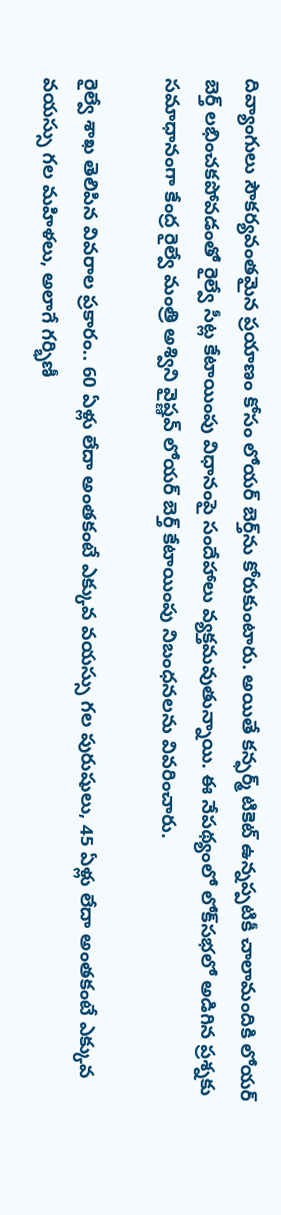దివ్యాంగులు సౌకర్యవంతమైన ప్రయాణం కోసం లోయర్ బెర్త్‌ను కోరుకుంటారు. అయితే కన్ఫర్మ్ టికెట్ ఉన్నప్పటికీ చాలామందికి లోయర్ బెర్త్ లభించకపోవడంతో రైల్వే సీట్ల కేటాయింపు విధానంపై సందేహాలు వ్యక్తమవుతున్నాయి. ఈ నేపథ్యంలో లోక్‌సభలో అడిగిన ప్రశ్నకు సమాధానంగా కేంద్ర రైల్వే మంత్రి అశ్విని వైష్ణవ్ లోయర్ బెర్త్ కేటాయింపు నిబంధనలను వివరించారు.

రైల్వే శాఖ తెలిపిన వివరాల ప్రకారం.. 60 ఏళ్లు లేదా అంతకంటే ఎక్కువ వయస్సు గల పురుషులు, 45 ఏళ్లు లేదా అంతకంటే ఎక్కువ వయస్సు గల మహిళలు, అలాగే గర్భిణీ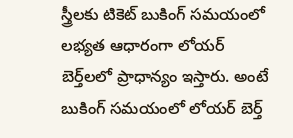స్త్రీలకు టికెట్ బుకింగ్ సమయంలో లభ్యత ఆధారంగా లోయర్ బెర్త్‌లలో ప్రాధాన్యం ఇస్తారు. అంటే బుకింగ్ సమయంలో లోయర్ బెర్త్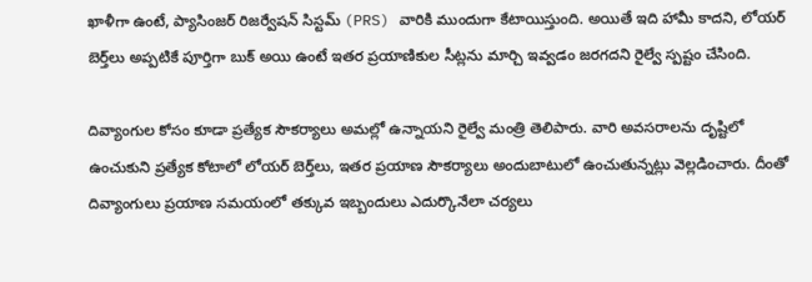ఖాళీగా ఉంటే, ప్యాసింజర్ రిజర్వేషన్ సిస్టమ్ (PRS) వారికి ముందుగా కేటాయిస్తుంది. అయితే ఇది హామీ కాదని, లోయర్ బెర్త్‌లు అప్పటికే పూర్తిగా బుక్ అయి ఉంటే ఇతర ప్రయాణికుల సీట్లను మార్చి ఇవ్వడం జరగదని రైల్వే స్పష్టం చేసింది.

దివ్యాంగుల కోసం కూడా ప్రత్యేక సౌకర్యాలు అమల్లో ఉన్నాయని రైల్వే మంత్రి తెలిపారు. వారి అవసరాలను దృష్టిలో ఉంచుకుని ప్రత్యేక కోటాలో లోయర్ బెర్త్‌లు, ఇతర ప్రయాణ సౌకర్యాలు అందుబాటులో ఉంచుతున్నట్లు వెల్లడించారు. దీంతో దివ్యాంగులు ప్రయాణ సమయంలో తక్కువ ఇబ్బందులు ఎదుర్కొనేలా చర్యలు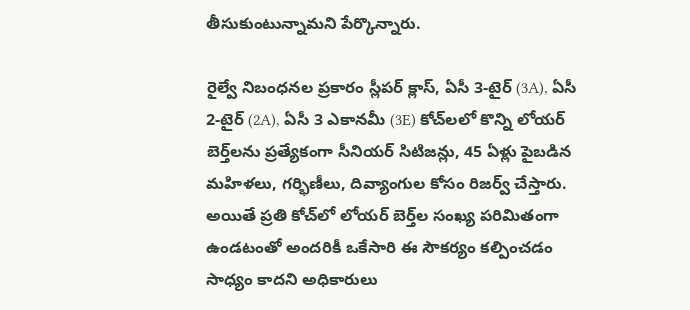తీసుకుంటున్నామని పేర్కొన్నారు.

రైల్వే నిబంధనల ప్రకారం స్లీపర్ క్లాస్, ఏసీ 3-టైర్ (3A), ఏసీ 2-టైర్ (2A), ఏసీ 3 ఎకానమీ (3E) కోచ్‌లలో కొన్ని లోయర్ బెర్త్‌లను ప్రత్యేకంగా సీనియర్ సిటిజన్లు, 45 ఏళ్లు పైబడిన మహిళలు, గర్భిణీలు, దివ్యాంగుల కోసం రిజర్వ్ చేస్తారు. అయితే ప్రతి కోచ్‌లో లోయర్ బెర్త్‌ల సంఖ్య పరిమితంగా ఉండటంతో అందరికీ ఒకేసారి ఈ సౌకర్యం కల్పించడం సాధ్యం కాదని అధికారులు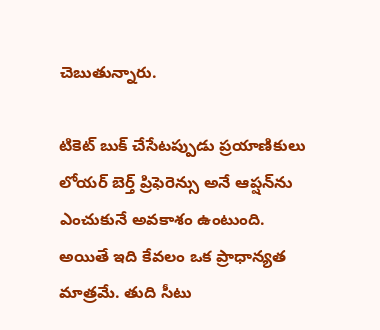చెబుతున్నారు.

టికెట్ బుక్ చేసేటప్పుడు ప్రయాణికులు లోయర్ బెర్త్ ప్రిఫెరెన్సు అనే ఆప్షన్‌ను ఎంచుకునే అవకాశం ఉంటుంది. అయితే ఇది కేవలం ఒక ప్రాధాన్యత మాత్రమే. తుది సీటు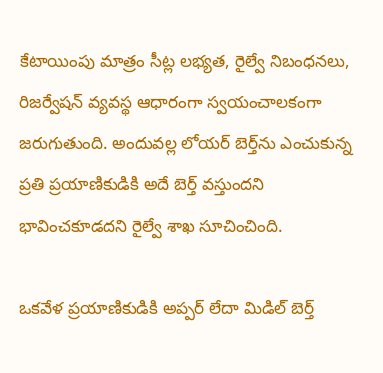కేటాయింపు మాత్రం సీట్ల లభ్యత, రైల్వే నిబంధనలు, రిజర్వేషన్ వ్యవస్థ ఆధారంగా స్వయంచాలకంగా జరుగుతుంది. అందువల్ల లోయర్ బెర్త్‌ను ఎంచుకున్న ప్రతి ప్రయాణికుడికి అదే బెర్త్ వస్తుందని భావించకూడదని రైల్వే శాఖ సూచించింది.

ఒకవేళ ప్రయాణికుడికి అప్పర్ లేదా మిడిల్ బెర్త్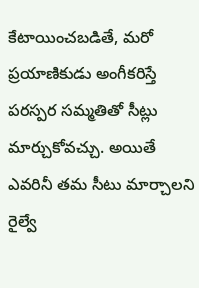కేటాయించబడితే, మరో ప్రయాణికుడు అంగీకరిస్తే పరస్పర సమ్మతితో సీట్లు మార్చుకోవచ్చు. అయితే ఎవరినీ తమ సీటు మార్చాలని రైల్వే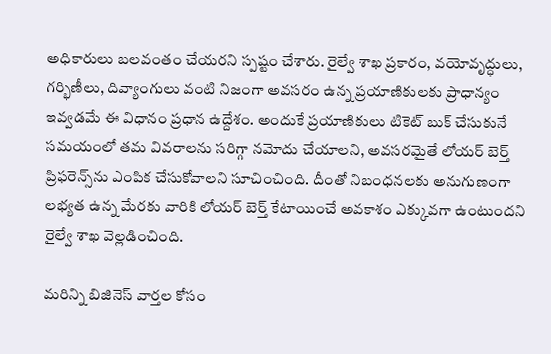అధికారులు బలవంతం చేయరని స్పష్టం చేశారు. రైల్వే శాఖ ప్రకారం, వయోవృద్ధులు, గర్భిణీలు, దివ్యాంగులు వంటి నిజంగా అవసరం ఉన్న ప్రయాణికులకు ప్రాధాన్యం ఇవ్వడమే ఈ విధానం ప్రధాన ఉద్దేశం. అందుకే ప్రయాణికులు టికెట్ బుక్ చేసుకునే సమయంలో తమ వివరాలను సరిగ్గా నమోదు చేయాలని, అవసరమైతే లోయర్ బెర్త్ ప్రిఫరెన్స్‌ను ఎంపిక చేసుకోవాలని సూచించింది. దీంతో నిబంధనలకు అనుగుణంగా లభ్యత ఉన్న మేరకు వారికి లోయర్ బెర్త్ కేటాయించే అవకాశం ఎక్కువగా ఉంటుందని రైల్వే శాఖ వెల్లడించింది.

మరిన్ని బిజినెస్ వార్తల కోసం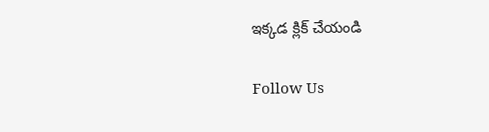ఇక్కడ క్లిక్ చేయండి

Follow Us